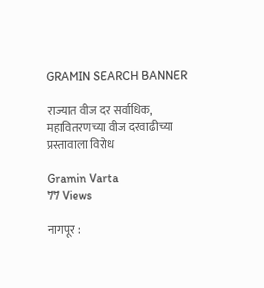GRAMIN SEARCH BANNER

राज्यात वीज दर सर्वाधिक, महावितरणच्या वीज दरवाढीच्या प्रस्तावाला विरोध

Gramin Varta
77 Views

नागपूर :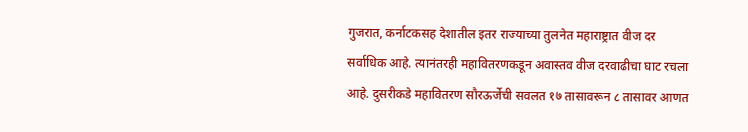गुजरात, कर्नाटकसह देशातील इतर राज्याच्या तुलनेत महाराष्ट्रात वीज दर सर्वाधिक आहे. त्यानंतरही महावितरणकडून अवास्तव वीज दरवाढीचा घाट रचला आहे. दुसरीकडे महावितरण सौरऊर्जेची सवलत १७ तासावरून ८ तासावर आणत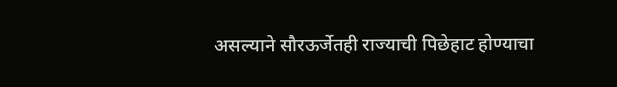असल्याने सौरऊर्जेतही राज्याची पिछेहाट होण्याचा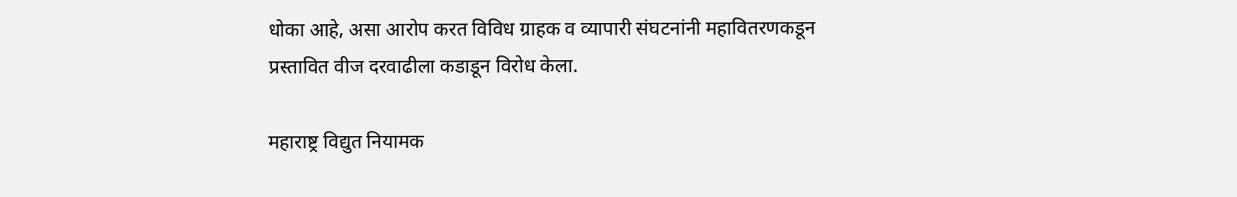धोका आहे, असा आरोप करत विविध ग्राहक व व्यापारी संघटनांनी महावितरणकडून प्रस्तावित वीज दरवाढीला कडाडून विरोध केला.

महाराष्ट्र विद्युत नियामक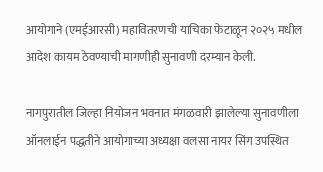आयोगाने (एमईआरसी) महावितरणची याचिका फेटाळून २०२५ मधील आदेश कायम ठेवण्याची मागणीही सुनावणी दरम्यान केली.

नागपुरातील जिल्हा नियोजन भवनात मंगळवारी झालेल्या सुनावणीला ऑनलाईन पद्धतीने आयोगाच्या अध्यक्षा वलसा नायर सिंग उपस्थित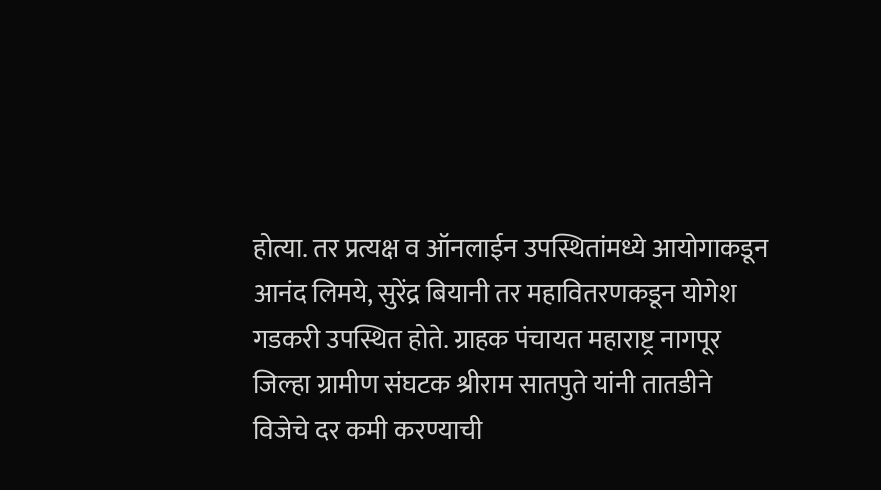होत्या. तर प्रत्यक्ष व ऑनलाईन उपस्थितांमध्ये आयोगाकडून आनंद लिमये, सुरेंद्र बियानी तर महावितरणकडून योगेश गडकरी उपस्थित होते. ग्राहक पंचायत महाराष्ट्र नागपूर जिल्हा ग्रामीण संघटक श्रीराम सातपुते यांनी तातडीने विजेचे दर कमी करण्याची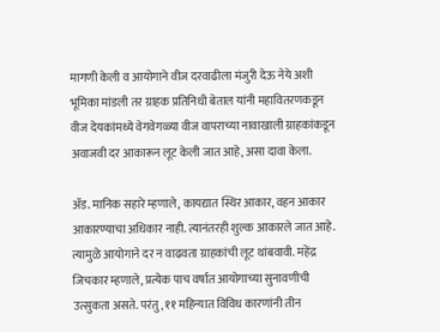मागणी केली व आयोगाने वीज दरवाढीला मंजुरी देऊ नेये अशी भूमिका मांडली तर ग्राहक प्रतिनिधी बेताल यांनी महावितरणकडून वीज देयकांमध्ये वेगवेगळ्या वीज वापराच्या नावाखाली ग्राहकांकडून अवाजवी दर आकारून लूट केली जात आहे, असा दावा केला.

ॲड. मानिक सहारे म्हणाले, कायद्यात स्थिर आकार, वहन आकार आकारण्याचा अधिकार नाही. त्यानंतरही शुल्क आकारले जात आहे. त्यामुळे आयोगाने दर न वाढवता ग्राहकांची लूट थांबवावी. महेंद्र जिचकार म्हणाले, प्रत्येक पाच वर्षात आयोगाच्या सुनावणीची उत्सुकता असते. परंतु, ११ महिन्यात विविध कारणांनी तीन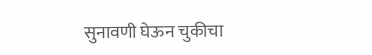सुनावणी घेऊन चुकीचा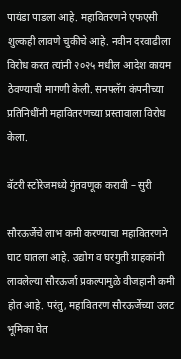पायंडा पाडला आहे. महावितरणने एफएसी शुल्कही लावणे चुकीचे आहे. नवीन दरवाढीला विरोध करत त्यांनी २०२५ मधील आदेश कायम ठेवण्याची मागणी केली. सनफ्लॅग कंपनीच्या प्रतिनिधींनी महावितरणच्या प्रस्तावाला विरोध केला.

बॅटरी स्टोरेजमध्ये गुंतवणूक करावी – सुरी

सौरऊर्जेचे लाभ कमी करण्याचा महावितरणने घाट घातला आहे. उद्योग व घरगुती ग्राहकांनी लावलेल्या सौरऊर्जा प्रकल्पामुळे वीजहानी कमी होत आहे. परंतु, महावितरण सौरऊर्जेच्या उलट भूमिका घेत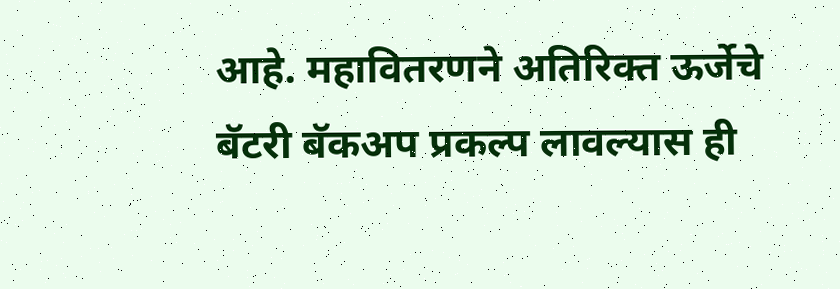आहे. महावितरणने अतिरिक्त ऊर्जेचे बॅटरी बॅकअप प्रकल्प लावल्यास ही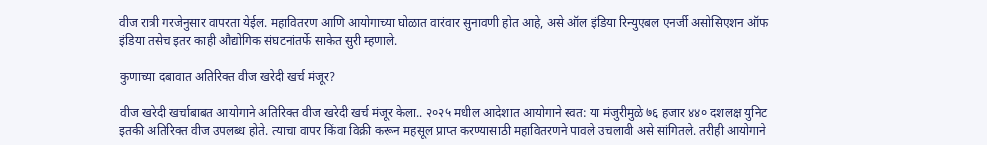वीज रात्री गरजेनुसार वापरता येईल. महावितरण आणि आयोगाच्या घोळात वारंवार सुनावणी होत आहे, असे ऑल इंडिया रिन्युएबल एनर्जी असोसिएशन ऑफ इंडिया तसेच इतर काही औद्योगिक संघटनांतर्फे साकेत सुरी म्हणाले.

कुणाच्या दबावात अतिरिक्त वीज खरेदी खर्च मंजूर?

वीज खरेदी खर्चाबाबत आयोगाने अतिरिक्त वीज खरेदी खर्च मंजूर केला.. २०२५ मधील आदेशात आयोगाने स्वत: या मंजुरीमुळे ७६ हजार ४४० दशलक्ष युनिट इतकी अतिरिक्त वीज उपलब्ध होते. त्याचा वापर किंवा विक्री करून महसूल प्राप्त करण्यासाठी महावितरणने पावले उचलावी असे सांगितले. तरीही आयोगाने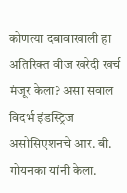कोणत्या दबावाखाली हा अतिरिक्त वीज खरेदी खर्च मंजूर केला? असा सवाल विदर्भ इंडस्ट्रिज असोसिएशनचे आर. बी. गोयनका यांनी केला.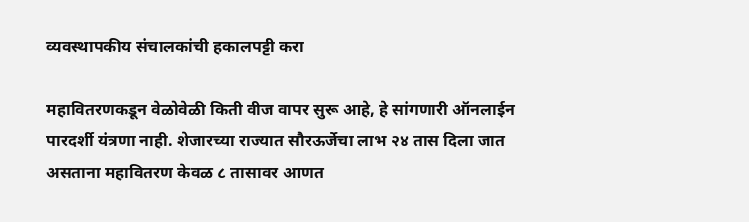व्यवस्थापकीय संचालकांची हकालपट्टी करा

महावितरणकडून वेळोवेळी किती वीज वापर सुरू आहे, हे सांगणारी ऑनलाईन पारदर्शी यंत्रणा नाही. शेजारच्या राज्यात सौरऊर्जेचा लाभ २४ तास दिला जात असताना महावितरण केवळ ८ तासावर आणत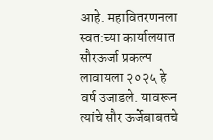आहे. महावितरणनला स्वत:च्या कार्यालयात सौरऊर्जा प्रकल्प लावायला २०२५ हे वर्ष उजाडले. यावरून त्यांचे सौर ऊर्जेबाबतचे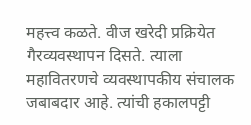महत्त्व कळते. वीज खरेदी प्रक्रियेत गैरव्यवस्थापन दिसते. त्याला महावितरणचे व्यवस्थापकीय संचालक जबाबदार आहे. त्यांची हकालपट्टी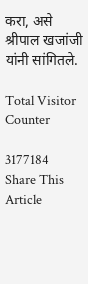करा, असे श्रीपाल खजांजी यांनी सांगितले.

Total Visitor Counter

3177184
Share This Article